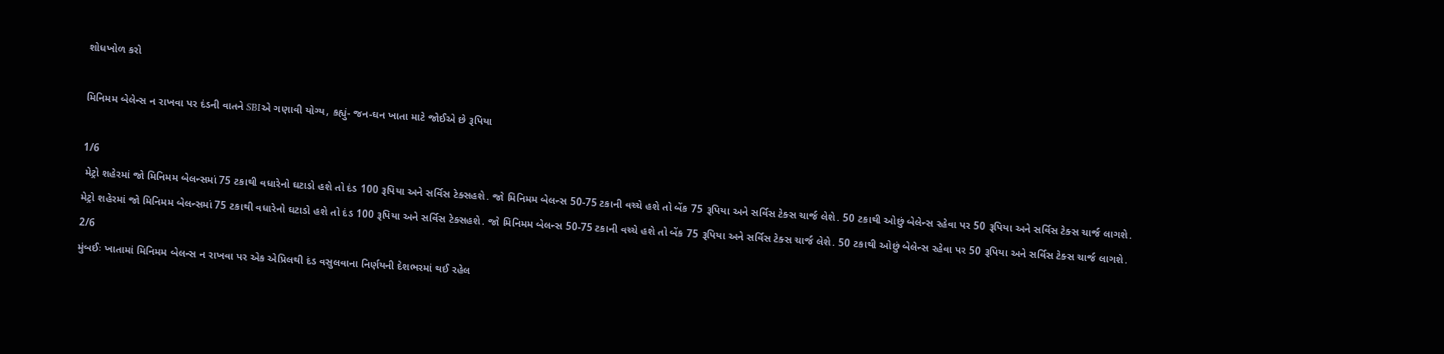શોધખોળ કરો

મિનિમમ બેલેન્સ ન રાખવા પર દંડની વાતને SBIએ ગણાવી યોગ્ય, કહ્યું- જન-ઘન ખાતા માટે જોઈએ છે રૂપિયા

1/6
 મેટ્રો શહેરમાં જો મિનિમમ બેલન્સમાં 75 ટકાથી વધારેનો ઘટાડો હશે તો દંડ 100 રૂપિયા અને સર્વિસ ટેક્સહશે. જો મિનિમમ બેલન્સ 50-75 ટકાની વચ્ચે હશે તો બેંક 75 રૂપિયા અને સર્વિસ ટેક્સ ચાર્જ લેશે. 50 ટકાથી ઓછું બેલેન્સ રહેવા પર 50 રૂપિયા અને સર્વિસ ટેક્સ ચાર્જ લાગશે.
મેટ્રો શહેરમાં જો મિનિમમ બેલન્સમાં 75 ટકાથી વધારેનો ઘટાડો હશે તો દંડ 100 રૂપિયા અને સર્વિસ ટેક્સહશે. જો મિનિમમ બેલન્સ 50-75 ટકાની વચ્ચે હશે તો બેંક 75 રૂપિયા અને સર્વિસ ટેક્સ ચાર્જ લેશે. 50 ટકાથી ઓછું બેલેન્સ રહેવા પર 50 રૂપિયા અને સર્વિસ ટેક્સ ચાર્જ લાગશે.
2/6
મુંબઈઃ ખાતામાં મિનિમમ બેલન્સ ન રાખવા પર એક એપ્રિલથી દંડ વસુલવાના નિર્ણયની દેશભરમાં થઈ રહેલ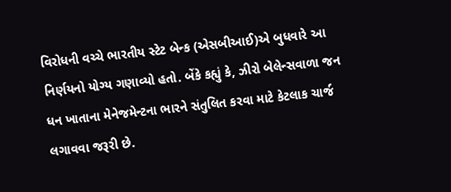વિરોધની વચ્ચે ભારતીય સ્ટેટ બેન્ક (એસબીઆઈ)એ બુધવારે આ નિર્ણયનો યોગ્ય ગણાવ્યો હતો. બેંકે કહ્યું કે, ઝીરો બેલેન્સવાળા જન ધન ખાતાના મેનેજમેન્ટના ભારને સંતુલિત કરવા માટે કેટલાક ચાર્જ લગાવવા જરૂરી છે.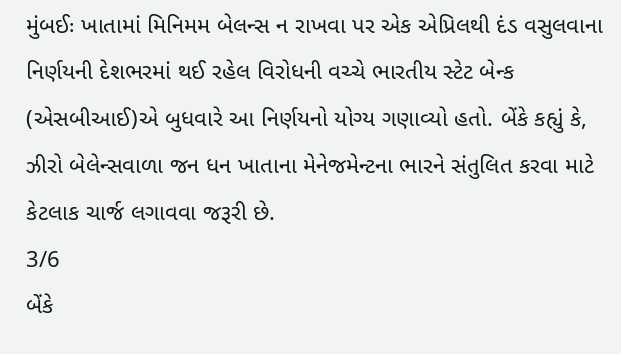મુંબઈઃ ખાતામાં મિનિમમ બેલન્સ ન રાખવા પર એક એપ્રિલથી દંડ વસુલવાના નિર્ણયની દેશભરમાં થઈ રહેલ વિરોધની વચ્ચે ભારતીય સ્ટેટ બેન્ક (એસબીઆઈ)એ બુધવારે આ નિર્ણયનો યોગ્ય ગણાવ્યો હતો. બેંકે કહ્યું કે, ઝીરો બેલેન્સવાળા જન ધન ખાતાના મેનેજમેન્ટના ભારને સંતુલિત કરવા માટે કેટલાક ચાર્જ લગાવવા જરૂરી છે.
3/6
બેંકે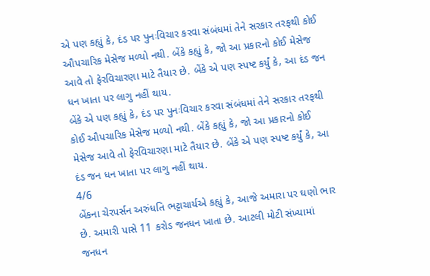એ પણ કહ્યું કે, દંડ પર પુનઃવિચાર કરવા સંબંધમાં તેને સરકાર તરફથી કોઈ ઔપચારિક મેસેજ મળ્યો નથી. બેંકે કહ્યું કે, જો આ પ્રકારનો કોઈ મેસેજ આવે તો ફેરવિચારણા માટે તૈયાર છે. બેંકે એ પણ સ્પષ્ટ કર્યું કે, આ દંડ જન ધન ખાતા પર લાગુ નહીં થાય.
બેંકે એ પણ કહ્યું કે, દંડ પર પુનઃવિચાર કરવા સંબંધમાં તેને સરકાર તરફથી કોઈ ઔપચારિક મેસેજ મળ્યો નથી. બેંકે કહ્યું કે, જો આ પ્રકારનો કોઈ મેસેજ આવે તો ફેરવિચારણા માટે તૈયાર છે. બેંકે એ પણ સ્પષ્ટ કર્યું કે, આ દંડ જન ધન ખાતા પર લાગુ નહીં થાય.
4/6
બેંકના ચેરપર્સન અરુંધતિ ભટ્ટાચાર્યએ કહ્યું કે, આજે અમારા પર ઘણો ભાર છે. અમારી પાસે 11 કરોડ જનધન ખાતા છે. આટલી મોટી સંખ્યામાં જનધન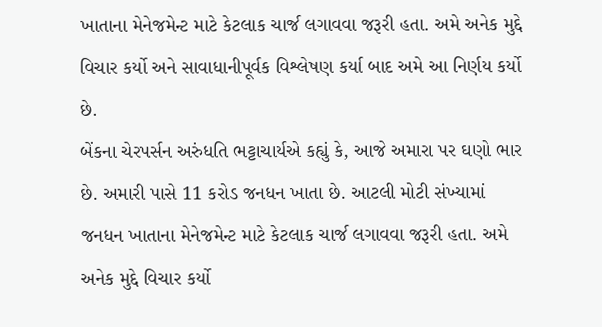ખાતાના મેનેજમેન્ટ માટે કેટલાક ચાર્જ લગાવવા જરૂરી હતા. અમે અનેક મુદ્દે વિચાર કર્યો અને સાવાધાનીપૂર્વક વિશ્લેષણ કર્યા બાદ અમે આ નિર્ણય કર્યો છે.
બેંકના ચેરપર્સન અરુંધતિ ભટ્ટાચાર્યએ કહ્યું કે, આજે અમારા પર ઘણો ભાર છે. અમારી પાસે 11 કરોડ જનધન ખાતા છે. આટલી મોટી સંખ્યામાં જનધન ખાતાના મેનેજમેન્ટ માટે કેટલાક ચાર્જ લગાવવા જરૂરી હતા. અમે અનેક મુદ્દે વિચાર કર્યો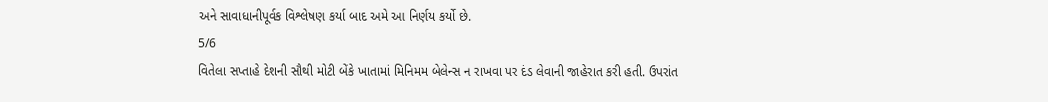અને સાવાધાનીપૂર્વક વિશ્લેષણ કર્યા બાદ અમે આ નિર્ણય કર્યો છે.
5/6
વિતેલા સપ્તાહે દેશની સૌથી મોટી બેંકે ખાતામાં મિનિમમ બેલેન્સ ન રાખવા પર દંડ લેવાની જાહેરાત કરી હતી. ઉપરાંત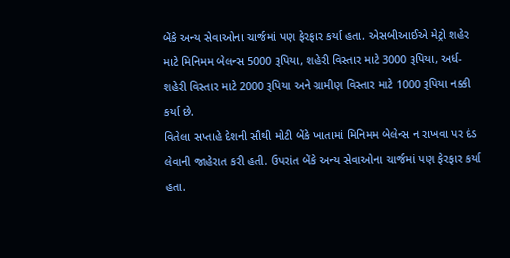બેંકે અન્ય સેવાઓના ચાર્જમાં પણ ફેરફાર કર્યા હતા. એસબીઆઈએ મેટ્રો શહેર માટે મિનિમમ બેલન્સ 5000 રૂપિયા, શહેરી વિસ્તાર માટે 3000 રૂપિયા, અર્ધ-શહેરી વિસ્તાર માટે 2000 રૂપિયા અને ગ્રામીણ વિસ્તાર માટે 1000 રૂપિયા નક્કી કર્યા છે.
વિતેલા સપ્તાહે દેશની સૌથી મોટી બેંકે ખાતામાં મિનિમમ બેલેન્સ ન રાખવા પર દંડ લેવાની જાહેરાત કરી હતી. ઉપરાંત બેંકે અન્ય સેવાઓના ચાર્જમાં પણ ફેરફાર કર્યા હતા.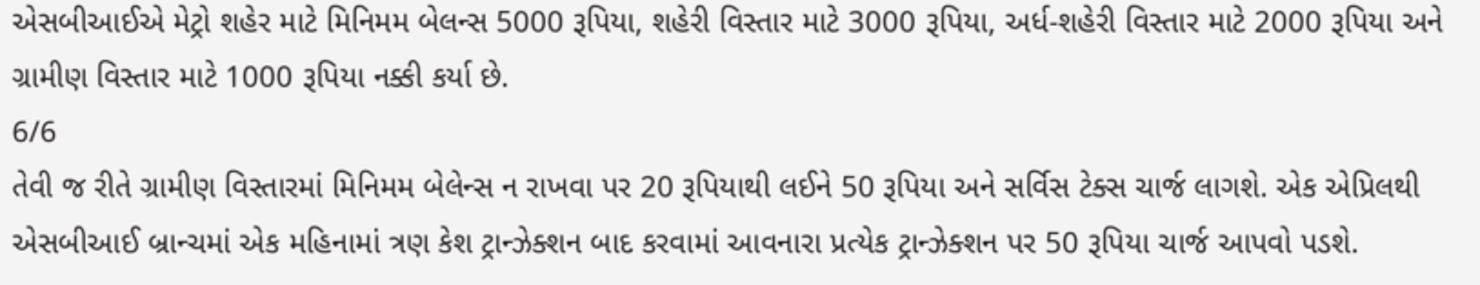એસબીઆઈએ મેટ્રો શહેર માટે મિનિમમ બેલન્સ 5000 રૂપિયા, શહેરી વિસ્તાર માટે 3000 રૂપિયા, અર્ધ-શહેરી વિસ્તાર માટે 2000 રૂપિયા અને ગ્રામીણ વિસ્તાર માટે 1000 રૂપિયા નક્કી કર્યા છે.
6/6
તેવી જ રીતે ગ્રામીણ વિસ્તારમાં મિનિમમ બેલેન્સ ન રાખવા પર 20 રૂપિયાથી લઈને 50 રૂપિયા અને સર્વિસ ટેક્સ ચાર્જ લાગશે. એક એપ્રિલથી એસબીઆઈ બ્રાન્ચમાં એક મહિનામાં ત્રણ કેશ ટ્રાન્ઝેક્શન બાદ કરવામાં આવનારા પ્રત્યેક ટ્રાન્ઝેક્શન પર 50 રૂપિયા ચાર્જ આપવો પડશે.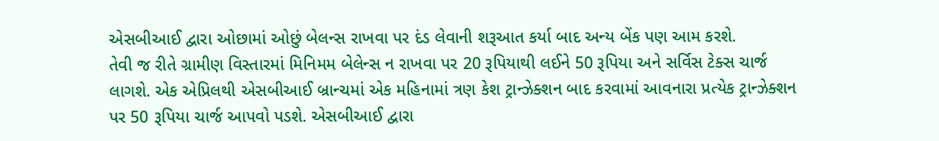એસબીઆઈ દ્વારા ઓછામાં ઓછું બેલન્સ રાખવા પર દંડ લેવાની શરૂઆત કર્યા બાદ અન્ય બેંક પણ આમ કરશે.
તેવી જ રીતે ગ્રામીણ વિસ્તારમાં મિનિમમ બેલેન્સ ન રાખવા પર 20 રૂપિયાથી લઈને 50 રૂપિયા અને સર્વિસ ટેક્સ ચાર્જ લાગશે. એક એપ્રિલથી એસબીઆઈ બ્રાન્ચમાં એક મહિનામાં ત્રણ કેશ ટ્રાન્ઝેક્શન બાદ કરવામાં આવનારા પ્રત્યેક ટ્રાન્ઝેક્શન પર 50 રૂપિયા ચાર્જ આપવો પડશે. એસબીઆઈ દ્વારા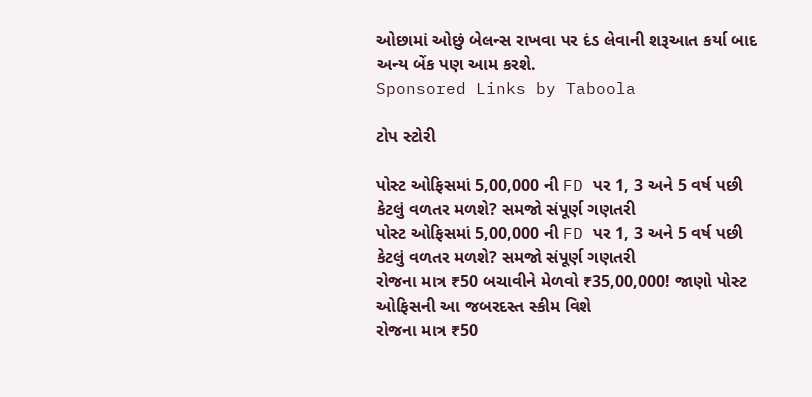ઓછામાં ઓછું બેલન્સ રાખવા પર દંડ લેવાની શરૂઆત કર્યા બાદ અન્ય બેંક પણ આમ કરશે.
Sponsored Links by Taboola

ટોપ સ્ટોરી

પોસ્ટ ઓફિસમાં 5,00,000 ની FD પર 1, 3 અને 5 વર્ષ પછી કેટલું વળતર મળશે? સમજો સંપૂર્ણ ગણતરી
પોસ્ટ ઓફિસમાં 5,00,000 ની FD પર 1, 3 અને 5 વર્ષ પછી કેટલું વળતર મળશે? સમજો સંપૂર્ણ ગણતરી
રોજના માત્ર ₹50 બચાવીને મેળવો ₹35,00,000! જાણો પોસ્ટ ઓફિસની આ જબરદસ્ત સ્કીમ વિશે
રોજના માત્ર ₹50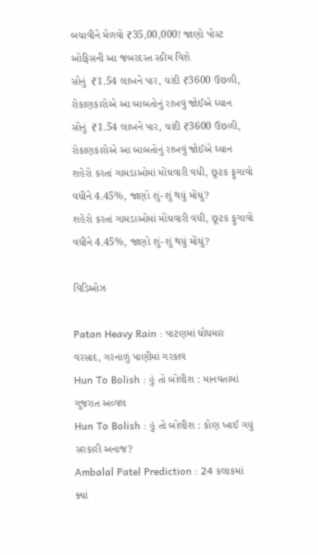બચાવીને મેળવો ₹35,00,000! જાણો પોસ્ટ ઓફિસની આ જબરદસ્ત સ્કીમ વિશે
સોનું  ₹1.54 લાખને પાર, ચાંદી ₹3600 ઉછળી, રોકાણકારોએ આ બાબતોનું રાખવું જોઈએ ધ્યાન
સોનું  ₹1.54 લાખને પાર, ચાંદી ₹3600 ઉછળી, રોકાણકારોએ આ બાબતોનું રાખવું જોઈએ ધ્યાન
શહેરો કરતાં ગામડાઓમાં મોંઘવારી વધી, છૂટક ફુગાવો વધીને 4.45%, જાણો શું-શું થયું મોંઘું?
શહેરો કરતાં ગામડાઓમાં મોંઘવારી વધી, છૂટક ફુગાવો વધીને 4.45%, જાણો શું-શું થયું મોંઘું?

વિડિઓઝ

Patan Heavy Rain : પાટણમાં ધોધમાર વરસાદ, ગરનાળું પાણીમાં ગરકાવ
Hun To Bolish : હું તો બોલીશ : માનવતામાં ગુજરાત અવ્વલ
Hun To Bolish : હું તો બોલીશ : કોણ ખાઈ ગયું સરકારી અનાજ?
Ambalal Patel Prediction : 24 કલાકમાં ક્યાં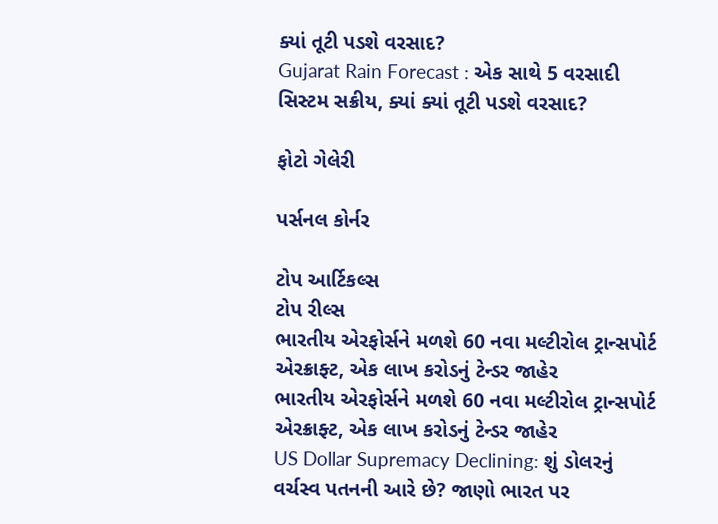ક્યાં તૂટી પડશે વરસાદ?
Gujarat Rain Forecast : એક સાથે 5 વરસાદી સિસ્ટમ સક્રીય, ક્યાં ક્યાં તૂટી પડશે વરસાદ?

ફોટો ગેલેરી

પર્સનલ કોર્નર

ટોપ આર્ટિકલ્સ
ટોપ રીલ્સ
ભારતીય એરફોર્સને મળશે 60 નવા મલ્ટીરોલ ટ્રાન્સપોર્ટ એરક્રાફ્ટ, એક લાખ કરોડનું ટેન્ડર જાહેર
ભારતીય એરફોર્સને મળશે 60 નવા મલ્ટીરોલ ટ્રાન્સપોર્ટ એરક્રાફ્ટ, એક લાખ કરોડનું ટેન્ડર જાહેર
US Dollar Supremacy Declining: શું ડોલરનું વર્ચસ્વ પતનની આરે છે? જાણો ભારત પર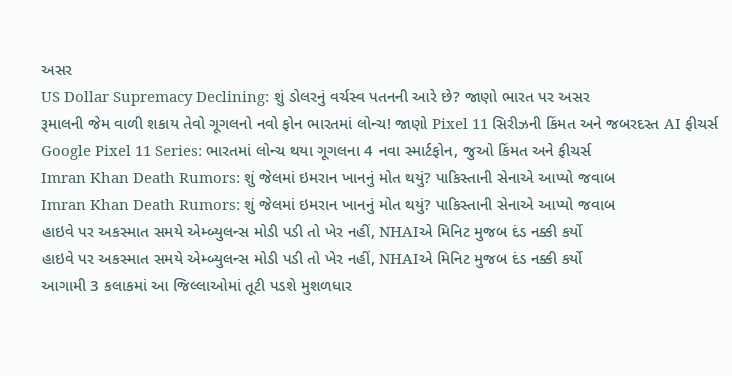અસર
US Dollar Supremacy Declining: શું ડોલરનું વર્ચસ્વ પતનની આરે છે? જાણો ભારત પર અસર
રૂમાલની જેમ વાળી શકાય તેવો ગૂગલનો નવો ફોન ભારતમાં લોન્ચ! જાણો Pixel 11 સિરીઝની કિંમત અને જબરદસ્ત AI ફીચર્સ
Google Pixel 11 Series: ભારતમાં લોન્ચ થયા ગૂગલના 4 નવા સ્માર્ટફોન, જુઓ કિંમત અને ફીચર્સ
Imran Khan Death Rumors: શું જેલમાં ઇમરાન ખાનનું મોત થયું? પાકિસ્તાની સેનાએ આપ્યો જવાબ
Imran Khan Death Rumors: શું જેલમાં ઇમરાન ખાનનું મોત થયું? પાકિસ્તાની સેનાએ આપ્યો જવાબ
હાઇવે પર અકસ્માત સમયે એમ્બ્યુલન્સ મોડી પડી તો ખેર નહીં, NHAIએ મિનિટ મુજબ દંડ નક્કી કર્યો
હાઇવે પર અકસ્માત સમયે એમ્બ્યુલન્સ મોડી પડી તો ખેર નહીં, NHAIએ મિનિટ મુજબ દંડ નક્કી કર્યો
આગામી 3 કલાકમાં આ જિલ્લાઓમાં તૂટી પડશે મુશળધાર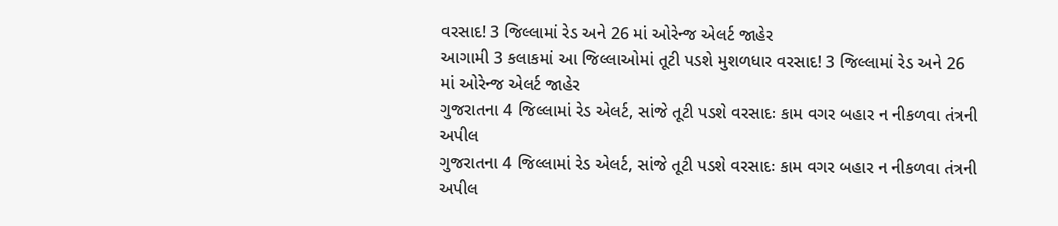વરસાદ! 3 જિલ્લામાં રેડ અને 26 માં ઓરેન્જ એલર્ટ જાહેર
આગામી 3 કલાકમાં આ જિલ્લાઓમાં તૂટી પડશે મુશળધાર વરસાદ! 3 જિલ્લામાં રેડ અને 26 માં ઓરેન્જ એલર્ટ જાહેર
ગુજરાતના 4 જિલ્લામાં રેડ એલર્ટ, સાંજે તૂટી પડશે વરસાદઃ કામ વગર બહાર ન નીકળવા તંત્રની અપીલ
ગુજરાતના 4 જિલ્લામાં રેડ એલર્ટ, સાંજે તૂટી પડશે વરસાદઃ કામ વગર બહાર ન નીકળવા તંત્રની અપીલ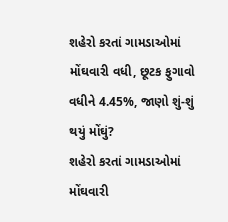શહેરો કરતાં ગામડાઓમાં મોંઘવારી વધી, છૂટક ફુગાવો વધીને 4.45%, જાણો શું-શું થયું મોંઘું?
શહેરો કરતાં ગામડાઓમાં મોંઘવારી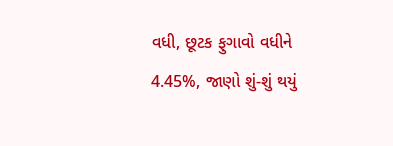વધી, છૂટક ફુગાવો વધીને 4.45%, જાણો શું-શું થયું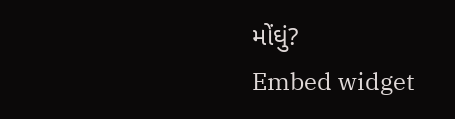મોંઘું?
Embed widget